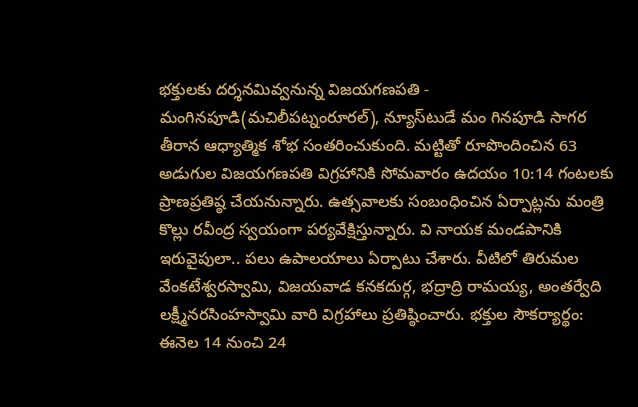భక్తులకు దర్శనమివ్వనున్న విజయగణపతి - మంగినపూడి(మచిలీపట్నంరూరల్‌), న్యూస్‌టుడే మం గినపూడి సాగర తీరాన ఆధ్యాత్మిక శోభ సంతరించుకుంది. మట్టితో రూపొందించిన 63 అడుగుల విజయగణపతి విగ్రహానికి సోమవారం ఉదయం 10:14 గంటలకు ప్రాణప్రతిష్ఠ చేయనున్నారు. ఉత్సవాలకు సంబంధించిన ఏర్పాట్లను మంత్రి కొల్లు రవీంద్ర స్వయంగా పర్యవేక్షిస్తున్నారు. వి నాయక మండపానికి ఇరువైపులా.. పలు ఉపాలయాలు ఏర్పాటు చేశారు. వీటిలో తిరుమల వేంకటేశ్వరస్వామి, విజయవాడ కనకదుర్గ, భద్రాద్రి రామయ్య, అంతర్వేది లక్ష్మీనరసింహస్వామి వారి విగ్రహాలు ప్రతిష్ఠించారు. భక్తుల సౌకర్యార్థం: ఈనెల 14 నుంచి 24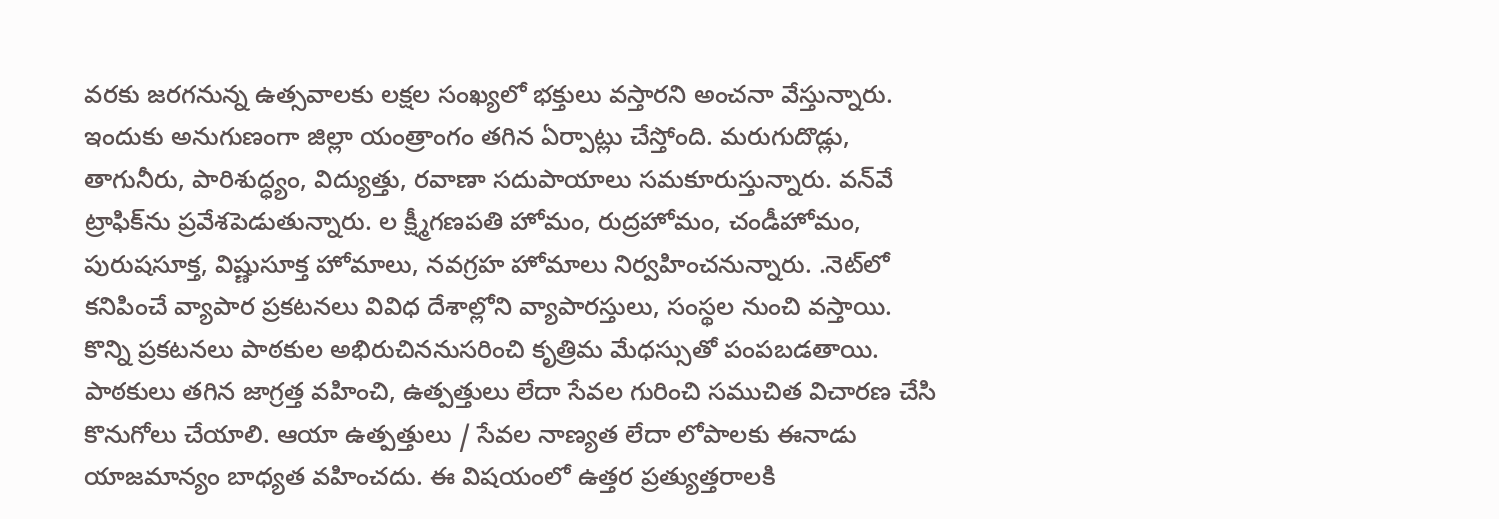వరకు జరగనున్న ఉత్సవాలకు లక్షల సంఖ్యలో భక్తులు వస్తారని అంచనా వేస్తున్నారు. ఇందుకు అనుగుణంగా జిల్లా యంత్రాంగం తగిన ఏర్పాట్లు చేస్తోంది. మరుగుదొడ్లు, తాగునీరు, పారిశుద్ధ్యం, విద్యుత్తు, రవాణా సదుపాయాలు సమకూరుస్తున్నారు. వన్‌వే ట్రాఫిక్‌ను ప్రవేశపెడుతున్నారు. ల క్ష్మీగణపతి హోమం, రుద్రహోమం, చండీహోమం, పురుషసూక్త, విష్ణుసూక్త హోమాలు, నవగ్రహ హోమాలు నిర్వహించనున్నారు. .నెట్‌లో కనిపించే వ్యాపార ప్రకటనలు వివిధ దేశాల్లోని వ్యాపారస్తులు, సంస్థల నుంచి వస్తాయి. కొన్ని ప్రకటనలు పాఠకుల అభిరుచిననుసరించి కృత్రిమ మేధస్సుతో పంపబడతాయి. పాఠకులు తగిన జాగ్రత్త వహించి, ఉత్పత్తులు లేదా సేవల గురించి సముచిత విచారణ చేసి కొనుగోలు చేయాలి. ఆయా ఉత్పత్తులు / సేవల నాణ్యత లేదా లోపాలకు ఈనాడు యాజమాన్యం బాధ్యత వహించదు. ఈ విషయంలో ఉత్తర ప్రత్యుత్తరాలకి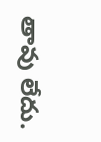తావు లేదు.